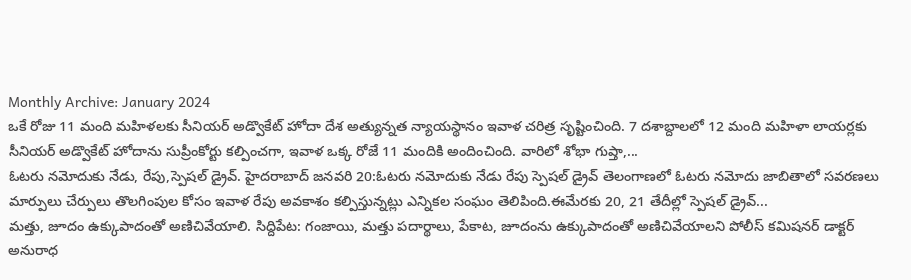Monthly Archive: January 2024
ఒకే రోజు 11 మంది మహిళలకు సీనియర్ అడ్వొకేట్ హోదా దేశ అత్యున్నత న్యాయస్థానం ఇవాళ చరిత్ర సృష్టించింది. 7 దశాబ్దాలలో 12 మంది మహిళా లాయర్లకు సీనియర్ అడ్వొకేట్ హోదాను సుప్రీంకోర్టు కల్పించగా, ఇవాళ ఒక్క రోజే 11 మందికి అందించింది. వారిలో శోభా గుప్తా,...
ఓటరు నమోదుకు నేడు, రేపు,స్పెషల్ డ్రైవ్. హైదరాబాద్ జనవరి 20:ఓటరు నమోదుకు నేడు రేపు స్పెషల్ డ్రైవ్ తెలంగాణలో ఓటరు నమోదు జాబితాలో సవరణలు మార్పులు చేర్పులు తొలగింపుల కోసం ఇవాళ రేపు అవకాశం కల్పిస్తున్నట్లు ఎన్నికల సంఘం తెలిపింది.ఈమేరకు 20, 21 తేదీల్లో స్పెషల్ డ్రైవ్...
మత్తు, జూదం ఉక్కుపాదంతో అణిచివేయాలి. సిద్దిపేట: గంజాయి, మత్తు పదార్థాలు, పేకాట, జూదంను ఉక్కుపాదంతో అణిచివేయాలని పోలీస్ కమిషనర్ డాక్టర్ అనురాధ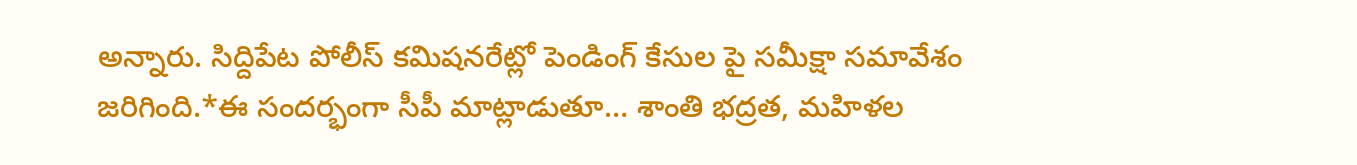అన్నారు. సిద్దిపేట పోలీస్ కమిషనరేట్లో పెండింగ్ కేసుల పై సమీక్షా సమావేశం జరిగింది.*ఈ సందర్భంగా సీపీ మాట్లాడుతూ… శాంతి భద్రత, మహిళల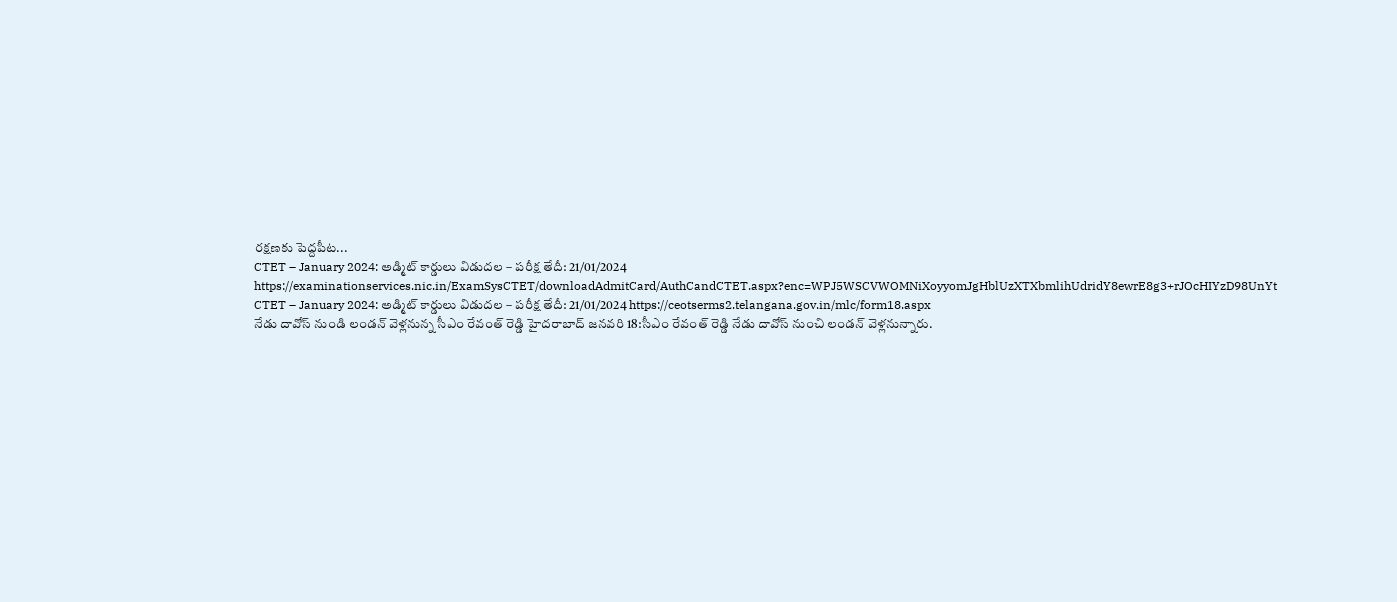రక్షణకు పెద్దపీట...
CTET – January 2024: అడ్మిట్ కార్డులు విడుదల – పరీక్ష తేదీ: 21/01/2024 https://examinationservices.nic.in/ExamSysCTET/downloadAdmitCard/AuthCandCTET.aspx?enc=WPJ5WSCVWOMNiXoyyomJgHblUzXTXbmlihUdridY8ewrE8g3+rJOcHIYzD98UnYt
CTET – January 2024: అడ్మిట్ కార్డులు విడుదల – పరీక్ష తేదీ: 21/01/2024 https://ceotserms2.telangana.gov.in/mlc/form18.aspx
నేడు దావోస్ నుండి లండన్ వెళ్లనున్న సీఎం రేవంత్ రెడ్డి హైదరాబాద్ జనవరి 18:సీఎం రేవంత్ రెడ్డి నేడు దావోస్ నుంచి లండన్ వెళ్లనున్నారు.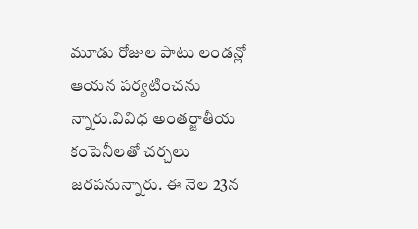మూడు రోజుల పాటు లండన్లో ఆయన పర్యటించను న్నారు.వివిధ అంతర్జాతీయ కంపెనీలతో చర్చలు జరపనున్నారు. ఈ నెల 23న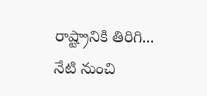రాష్ట్రానికి తిరిగి...
నేటి నుంచి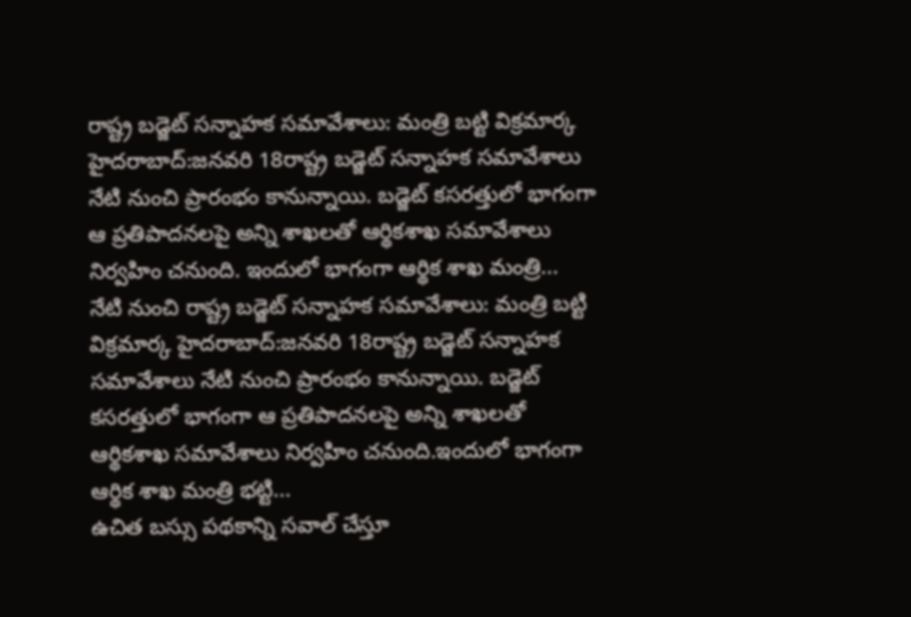రాష్ట్ర బడ్జెట్ సన్నాహక సమావేశాలు: మంత్రి బట్టి విక్రమార్క హైదరాబాద్:జనవరి 18రాష్ట్ర బడ్జెట్ సన్నాహక సమావేశాలు నేటి నుంచి ప్రారంభం కానున్నాయి. బడ్జెట్ కసరత్తులో భాగంగా ఆ ప్రతిపాదనలపై అన్ని శాఖలతో ఆర్థికశాఖ సమావేశాలు నిర్వహిం చనుంది. ఇందులో భాగంగా ఆర్థిక శాఖ మంత్రి...
నేటి నుంచి రాష్ట్ర బడ్జెట్ సన్నాహక సమావేశాలు: మంత్రి బట్టి విక్రమార్క హైదరాబాద్:జనవరి 18రాష్ట్ర బడ్జెట్ సన్నాహక సమావేశాలు నేటి నుంచి ప్రారంభం కానున్నాయి. బడ్జెట్ కసరత్తులో భాగంగా ఆ ప్రతిపాదనలపై అన్ని శాఖలతో ఆర్థికశాఖ సమావేశాలు నిర్వహిం చనుంది.ఇందులో భాగంగా ఆర్థిక శాఖ మంత్రి భట్టి...
ఉచిత బస్సు పథకాన్ని సవాల్ చేస్తూ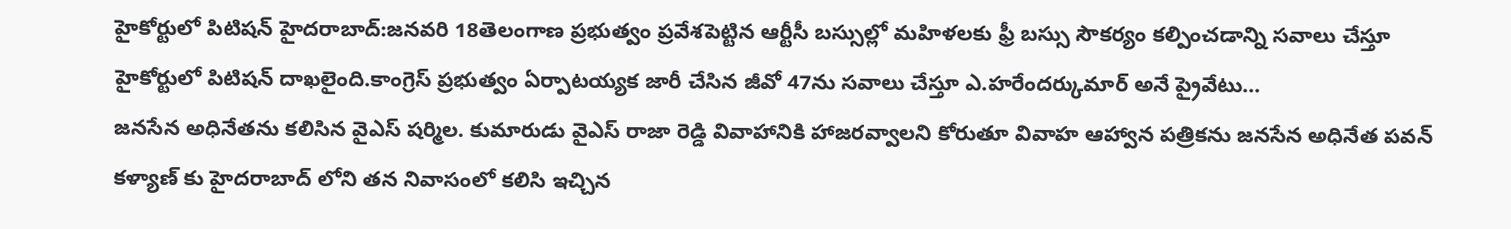హైకోర్టులో పిటిషన్ హైదరాబాద్:జనవరి 18తెలంగాణ ప్రభుత్వం ప్రవేశపెట్టిన ఆర్టీసీ బస్సుల్లో మహిళలకు ఫ్రీ బస్సు సౌకర్యం కల్పించడాన్ని సవాలు చేస్తూ హైకోర్టులో పిటిషన్ దాఖలైంది.కాంగ్రెస్ ప్రభుత్వం ఏర్పాటయ్యక జారీ చేసిన జీవో 47ను సవాలు చేస్తూ ఎ.హరేందర్కుమార్ అనే ప్రైవేటు...
జనసేన అధినేతను కలిసిన వైఎస్ షర్మిల. కుమారుడు వైఎస్ రాజా రెడ్డి వివాహానికి హాజరవ్వాలని కోరుతూ వివాహ ఆహ్వాన పత్రికను జనసేన అధినేత పవన్ కళ్యాణ్ కు హైదరాబాద్ లోని తన నివాసంలో కలిసి ఇచ్చిన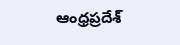ఆంధ్రప్రదేశ్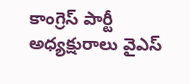కాంగ్రెస్ పార్టీ అధ్యక్షురాలు వైఎస్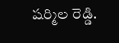షర్మిల రెడ్డి.